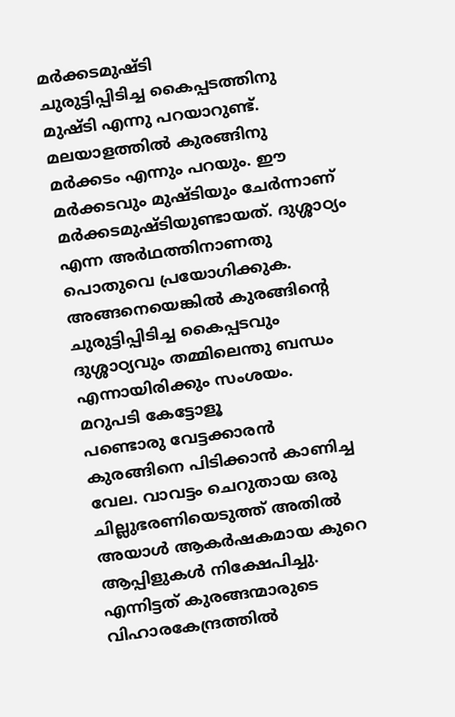മർക്കടമുഷ്ടി
ചുരുട്ടിപ്പിടിച്ച കൈപ്പടത്തിനു മുഷ്ടി എന്നു പറയാറുണ്ട്. മലയാളത്തിൽ കുരങ്ങിനു മർക്കടം എന്നും പറയും. ഈ മർക്കടവും മുഷ്ടിയും ചേർന്നാണ് മർക്കടമുഷ്ടിയുണ്ടായത്. ദുശ്ശാഠ്യം എന്ന അർഥത്തിനാണതു പൊതുവെ പ്രയോഗിക്കുക. അങ്ങനെയെങ്കിൽ കുരങ്ങിന്റെ ചുരുട്ടിപ്പിടിച്ച കൈപ്പടവും ദുശ്ശാഠ്യവും തമ്മിലെന്തു ബന്ധം എന്നായിരിക്കും സംശയം.
മറുപടി കേട്ടോളൂ
പണ്ടൊരു വേട്ടക്കാരൻ കുരങ്ങിനെ പിടിക്കാൻ കാണിച്ച വേല. വാവട്ടം ചെറുതായ ഒരു ചില്ലുഭരണിയെടുത്ത് അതിൽ അയാൾ ആകർഷകമായ കുറെ ആപ്പിളുകൾ നിക്ഷേപിച്ചു. എന്നിട്ടത് കുരങ്ങന്മാരുടെ വിഹാരകേന്ദ്രത്തിൽ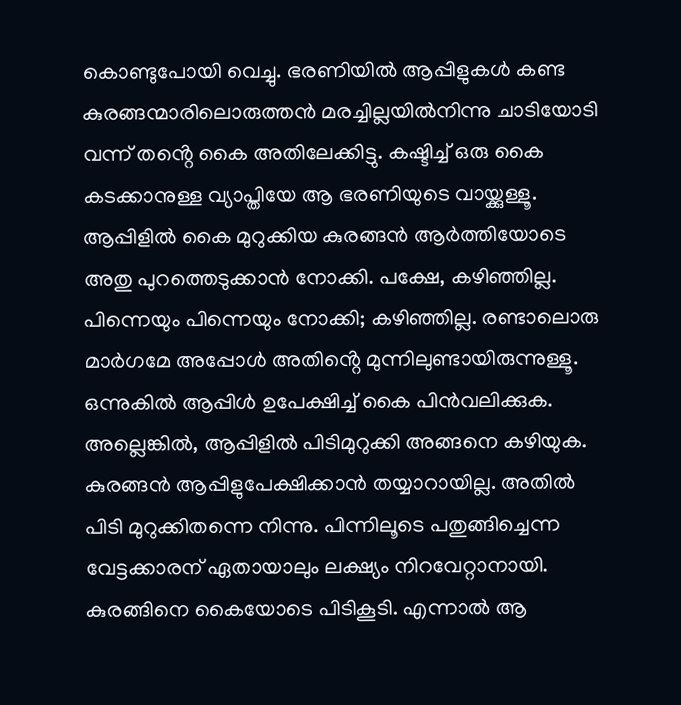കൊണ്ടുപോയി വെച്ചു. ഭരണിയിൽ ആപ്പിളുകൾ കണ്ട കുരങ്ങന്മാരിലൊരുത്തൻ മരച്ചില്ലയിൽനിന്നു ചാടിയോടി വന്ന് തൻ്റെ കൈ അതിലേക്കിട്ടു. കഷ്ടിച്ച് ഒരു കൈ കടക്കാനുള്ള വ്യാപ്തിയേ ആ ഭരണിയുടെ വായ്ക്കുള്ളൂ. ആപ്പിളിൽ കൈ മുറുക്കിയ കുരങ്ങൻ ആർത്തിയോടെ അതു പുറത്തെടുക്കാൻ നോക്കി. പക്ഷേ, കഴിഞ്ഞില്ല. പിന്നെയും പിന്നെയും നോക്കി; കഴിഞ്ഞില്ല. രണ്ടാലൊരു മാർഗമേ അപ്പോൾ അതിൻ്റെ മുന്നിലുണ്ടായിരുന്നുള്ളൂ. ഒന്നുകിൽ ആപ്പിൾ ഉപേക്ഷിച്ച് കൈ പിൻവലിക്കുക. അല്ലെങ്കിൽ, ആപ്പിളിൽ പിടിമുറുക്കി അങ്ങനെ കഴിയുക.
കുരങ്ങൻ ആപ്പിളുപേക്ഷിക്കാൻ തയ്യാറായില്ല. അതിൽ പിടി മുറുക്കിതന്നെ നിന്നു. പിന്നിലൂടെ പതുങ്ങിച്ചെന്ന വേട്ടക്കാരന് ഏതായാലും ലക്ഷ്യം നിറവേറ്റാനായി. കുരങ്ങിനെ കൈയോടെ പിടികൂടി. എന്നാൽ ആ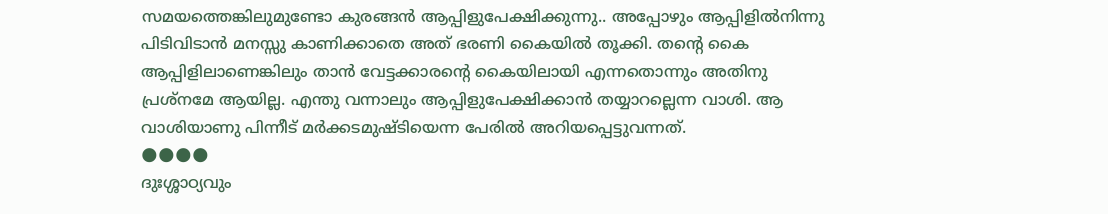സമയത്തെങ്കിലുമുണ്ടോ കുരങ്ങൻ ആപ്പിളുപേക്ഷിക്കുന്നു.. അപ്പോഴും ആപ്പിളിൽനിന്നു പിടിവിടാൻ മനസ്സു കാണിക്കാതെ അത് ഭരണി കൈയിൽ തൂക്കി. തൻ്റെ കൈ ആപ്പിളിലാണെങ്കിലും താൻ വേട്ടക്കാരൻ്റെ കൈയിലായി എന്നതൊന്നും അതിനു പ്രശ്നമേ ആയില്ല. എന്തു വന്നാലും ആപ്പിളുപേക്ഷിക്കാൻ തയ്യാറല്ലെന്ന വാശി. ആ വാശിയാണു പിന്നീട് മർക്കടമുഷ്ടിയെന്ന പേരിൽ അറിയപ്പെട്ടുവന്നത്.
🌑🌑🌑🌑
ദുഃശ്ശാഠ്യവും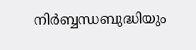നിർബ്ബന്ധബുദ്ധിയും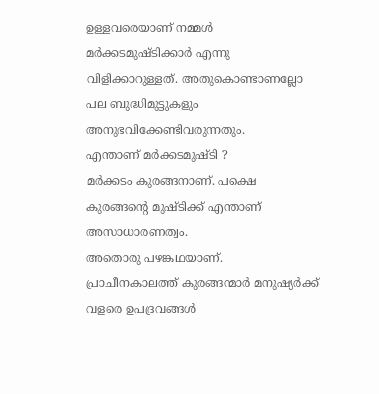ഉള്ളവരെയാണ് നമ്മൾ മർക്കടമുഷ്ടിക്കാർ എന്നു വിളിക്കാറുള്ളത്. അതുകൊണ്ടാണല്ലോ പല ബുദ്ധിമുട്ടുകളും അനുഭവിക്കേണ്ടിവരുന്നതും.
എന്താണ് മർക്കടമുഷ്ടി ?
മർക്കടം കുരങ്ങനാണ്. പക്ഷെ കുരങ്ങന്റെ മുഷ്ടിക്ക് എന്താണ് അസാധാരണത്വം.
അതൊരു പഴങ്കഥയാണ്.
പ്രാചീനകാലത്ത് കുരങ്ങന്മാർ മനുഷ്യർക്ക് വളരെ ഉപദ്രവങ്ങൾ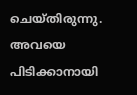ചെയ്തിരുന്നു. അവയെ പിടിക്കാനായി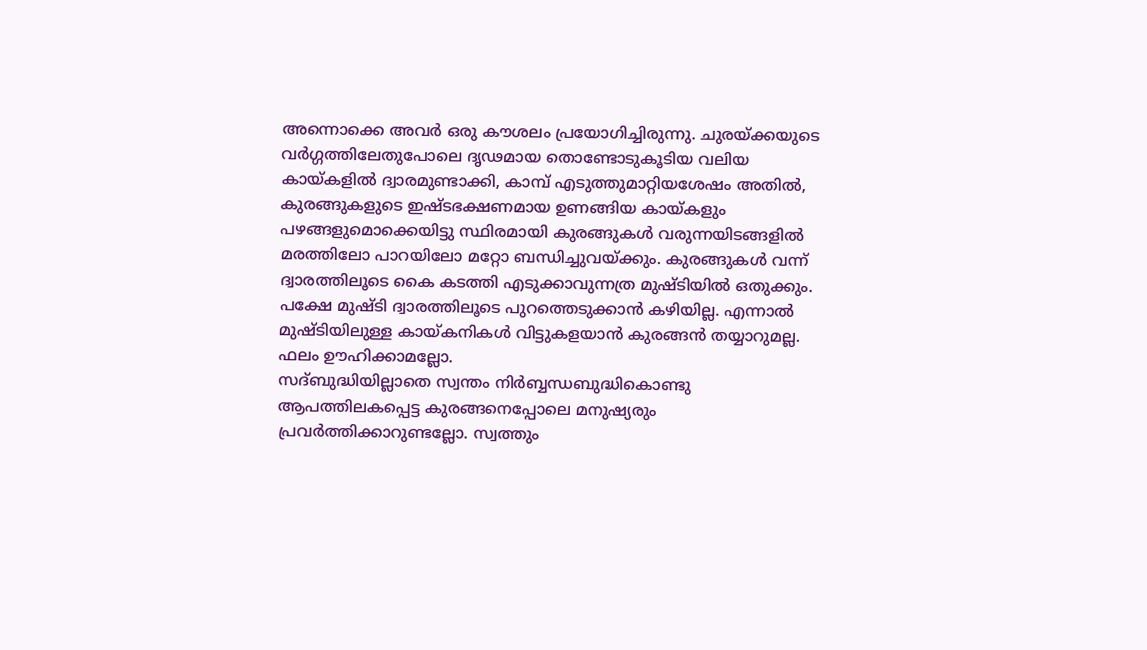അന്നൊക്കെ അവർ ഒരു കൗശലം പ്രയോഗിച്ചിരുന്നു. ചുരയ്ക്കയുടെ വർഗ്ഗത്തിലേതുപോലെ ദൃഢമായ തൊണ്ടോടുകൂടിയ വലിയ കായ്കളിൽ ദ്വാരമുണ്ടാക്കി, കാമ്പ് എടുത്തുമാറ്റിയശേഷം അതിൽ, കുരങ്ങുകളുടെ ഇഷ്ടഭക്ഷണമായ ഉണങ്ങിയ കായ്കളും പഴങ്ങളുമൊക്കെയിട്ടു സ്ഥിരമായി കുരങ്ങുകൾ വരുന്നയിടങ്ങളിൽ മരത്തിലോ പാറയിലോ മറ്റോ ബന്ധിച്ചുവയ്ക്കും. കുരങ്ങുകൾ വന്ന് ദ്വാരത്തിലൂടെ കൈ കടത്തി എടുക്കാവുന്നത്ര മുഷ്ടിയിൽ ഒതുക്കും. പക്ഷേ മുഷ്ടി ദ്വാരത്തിലൂടെ പുറത്തെടുക്കാൻ കഴിയില്ല. എന്നാൽ മുഷ്ടിയിലുള്ള കായ്കനികൾ വിട്ടുകളയാൻ കുരങ്ങൻ തയ്യാറുമല്ല. ഫലം ഊഹിക്കാമല്ലോ.
സദ്ബുദ്ധിയില്ലാതെ സ്വന്തം നിർബ്ബന്ധബുദ്ധികൊണ്ടു ആപത്തിലകപ്പെട്ട കുരങ്ങനെപ്പോലെ മനുഷ്യരും പ്രവർത്തിക്കാറുണ്ടല്ലോ. സ്വത്തും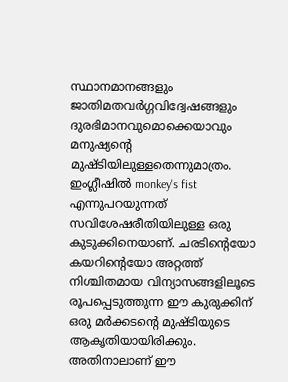സ്ഥാനമാനങ്ങളും ജാതിമതവർഗ്ഗവിദ്വേഷങ്ങളും ദുരഭിമാനവുമൊക്കെയാവും മനുഷ്യന്റെ മുഷ്ടിയിലുള്ളതെന്നുമാത്രം.
ഇംഗ്ലീഷിൽ monkey's fist എന്നുപറയുന്നത് സവിശേഷരീതിയിലുള്ള ഒരു കുടുക്കിനെയാണ്. ചരടിന്റെയോ കയറിന്റെയോ അറ്റത്ത് നിശ്ചിതമായ വിന്യാസങ്ങളിലൂടെ രൂപപ്പെടുത്തുന്ന ഈ കുരുക്കിന് ഒരു മർക്കടന്റെ മുഷ്ടിയുടെ ആകൃതിയായിരിക്കും. അതിനാലാണ് ഈ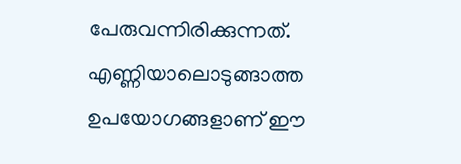പേരുവന്നിരിക്കുന്നത്. എണ്ണിയാലൊടുങ്ങാത്ത ഉപയോഗങ്ങളാണ് ഈ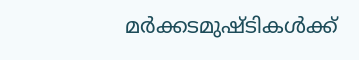മർക്കടമുഷ്ടികൾക്ക്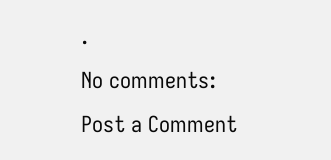.
No comments:
Post a Comment